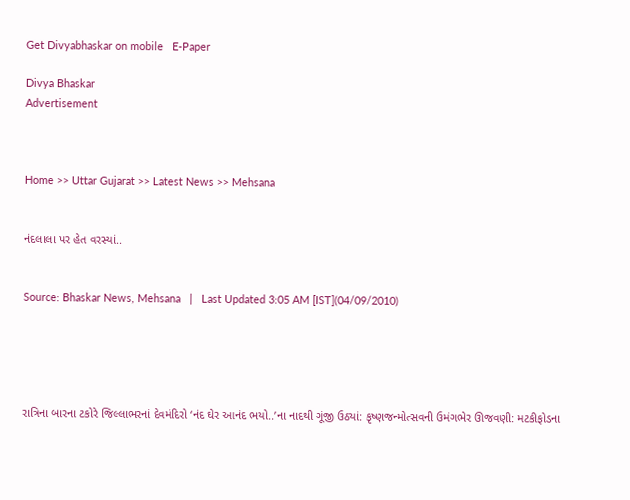Get Divyabhaskar on mobile   E-Paper

Divya Bhaskar
Advertisement



Home >> Uttar Gujarat >> Latest News >> Mehsana


નંદલાલા પર હેત વરસ્યાં..


Source: Bhaskar News, Mehsana   |   Last Updated 3:05 AM [IST](04/09/2010)





રાત્રિના બારના ટકોરે જિલ્લાભરનાં દેવમંદિરો ‘નંદ ઘેર આનંદ ભયો..’ના નાદથી ગૂંજી ઉઠ્યાં: કૃષ્ણજન્મોત્સવની ઉમંગભેર ઊજવણી: મટકીફોડના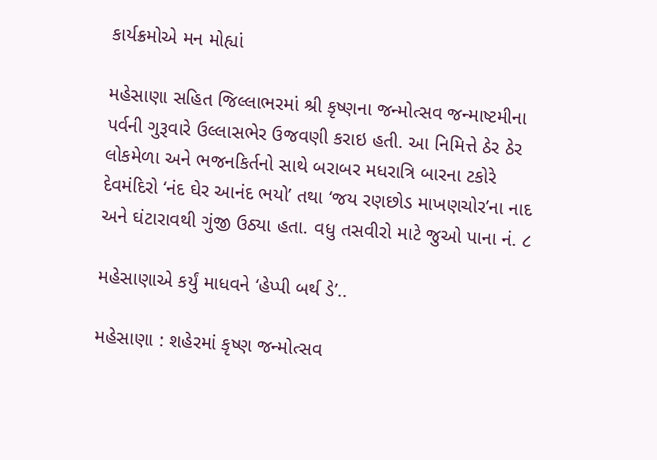કાર્યક્રમોએ મન મોહ્યાં

મહેસાણા સહિત જિલ્લાભરમાં શ્રી કૃષ્ણના જન્મોત્સવ જન્માષ્ટમીના પર્વની ગુરૂવારે ઉલ્લાસભેર ઉજવણી કરાઇ હતી. આ નિમિત્તે ઠેર ઠેર લોકમેળા અને ભજનકિર્તનો સાથે બરાબર મધરાત્રિ બારના ટકોરે દેવમંદિરો ‘નંદ ઘેર આનંદ ભયો’ તથા ‘જય રણછોડ માખણચોર’ના નાદ અને ઘંટારાવથી ગુંજી ઉઠ્યા હતા. વધુ તસવીરો માટે જુઓ પાના નં. ૮

મહેસાણાએ કર્યું માધવને ‘હેપ્પી બર્થ ડે’..

મહેસાણા : શહેરમાં કૃષ્ણ જન્મોત્સવ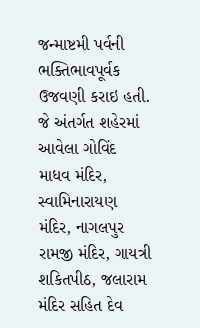જન્માષ્ટમી પર્વની ભક્તિભાવપૂર્વક ઉજવણી કરાઇ હતી. જે અંતર્ગત શહેરમાં આવેલા ગોવિંદ માધવ મંદિર, સ્વામિનારાયણ મંદિર, નાગલપુર રામજી મંદિર, ગાયત્રી શકિતપીઠ, જલારામ મંદિર સહિત દેવ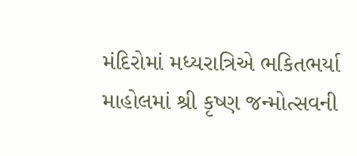મંદિરોમાં મધ્યરાત્રિએ ભકિતભર્યા માહોલમાં શ્રી કૃષ્ણ જન્મોત્સવની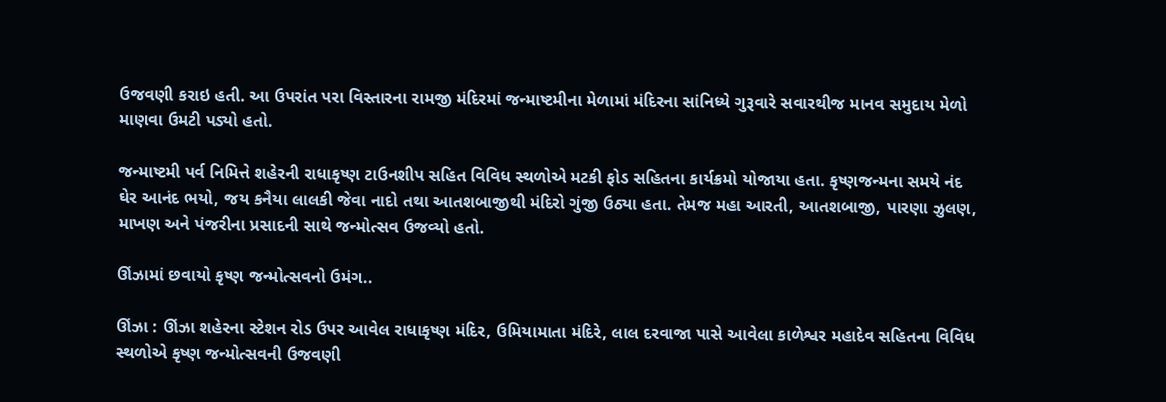ઉજવણી કરાઇ હતી. આ ઉપરાંત પરા વિસ્તારના રામજી મંદિરમાં જન્માષ્ટમીના મેળામાં મંદિરના સાંનિધ્યે ગુરૂવારે સવારથીજ માનવ સમુદાય મેળો માણવા ઉમટી પડ્યો હતો.

જન્માષ્ટમી પર્વ નિમિત્તે શહેરની રાધાકૃષ્ણ ટાઉનશીપ સહિત વિવિધ સ્થળોએ મટકી ફોડ સહિતના કાર્યક્રમો યોજાયા હતા. કૃષ્ણજન્મના સમયે નંદ ઘેર આનંદ ભયો, જય કનૈયા લાલકી જેવા નાદો તથા આતશબાજીથી મંદિરો ગુંજી ઉઠ્યા હતા. તેમજ મહા આરતી, આતશબાજી, પારણા ઝુલણ, માખણ અને પંજરીના પ્રસાદની સાથે જન્મોત્સવ ઉજવ્યો હતો.

ઊંઝામાં છવાયો કૃષ્ણ જન્મોત્સવનો ઉમંગ..

ઊંઝા : ઊંઝા શહેરના સ્ટેશન રોડ ઉપર આવેલ રાધાકૃષ્ણ મંદિર, ઉમિયામાતા મંદિરે, લાલ દરવાજા પાસે આવેલા કાળેશ્વર મહાદેવ સહિતના વિવિધ સ્થળોએ કૃષ્ણ જન્મોત્સવની ઉજવણી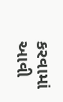કરવામાં આવી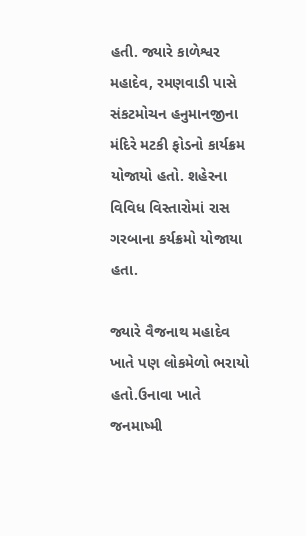હતી. જ્યારે કાળેશ્વર મહાદેવ, રમણવાડી પાસે સંકટમોચન હનુમાનજીના મંદિરે મટકી ફોડનો કાર્યક્રમ યોજાયો હતો. શહેરના વિવિધ વિસ્તારોમાં રાસ ગરબાના કર્યક્રમો યોજાયા હતા.

જ્યારે વૈજનાથ મહાદેવ ખાતે પણ લોકમેળો ભરાયો હતો.ઉનાવા ખાતે જનમાષ્મી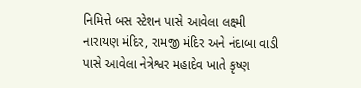નિમિત્તે બસ સ્ટેશન પાસે આવેલા લક્ષ્મી નારાયણ મંદિર, રામજી મંદિર અને નંદાબા વાડી પાસે આવેલા નેત્રેશ્વર મહાદેવ ખાતે કૃષ્ણ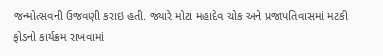જન્મોત્સવની ઉજવણી કરાઇ હતી. જ્યારે મોટા મહાદેવ ચોક અને પ્રજાપતિવાસમાં મટકી ફોડનો કાર્યક્રમ રાખવામાં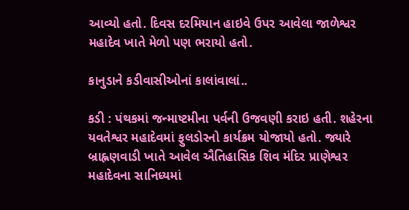આવ્યો હતો. દિવસ દરમિયાન હાઇવે ઉપર આવેલા જાળેશ્વર મહાદેવ ખાતે મેળો પણ ભરાયો હતો.

કાનુડાને કડીવાસીઓનાં કાલાંવાલાં..

કડી : પંથકમાં જન્માષ્ટમીના પર્વની ઉજવણી કરાઇ હતી. શહેરના યવતેશ્વર મહાદેવમાં ફુલડોરનો કાર્યક્રમ યોજાયો હતો. જ્યારે બ્રાહ્નણવાડી ખાતે આવેલ ઐતિહાસિક શિવ મંદિર પ્રાણેશ્વર મહાદેવના સાનિધ્યમાં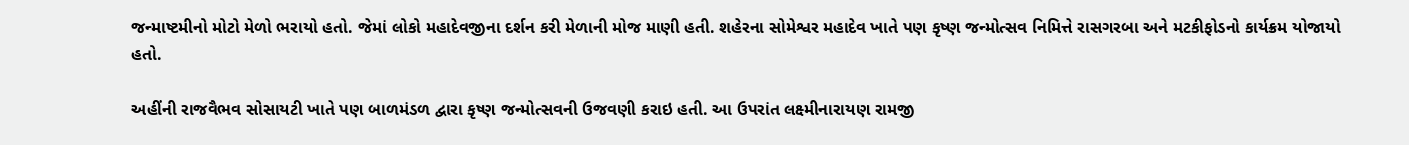જન્માષ્ટમીનો મોટો મેળો ભરાયો હતો. જેમાં લોકો મહાદેવજીના દર્શન કરી મેળાની મોજ માણી હતી. શહેરના સોમેશ્વર મહાદેવ ખાતે પણ કૃષ્ણ જન્મોત્સવ નિમિત્તે રાસગરબા અને મટકીફોડનો કાર્યક્રમ યોજાયો હતો.

અહીંની રાજવૈભવ સોસાયટી ખાતે પણ બાળમંડળ દ્વારા કૃષ્ણ જન્મોત્સવની ઉજવણી કરાઇ હતી. આ ઉપરાંત લક્ષ્મીનારાયણ રામજી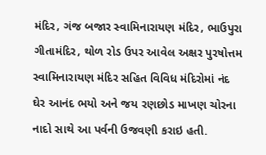મંદિર, ગંજ બજાર સ્વામિનારાયણ મંદિર, ભાઉપુરા ગીતામંદિર, થોળ રોડ ઉપર આવેલ અક્ષર પુરષોત્તમ સ્વામિનારાયણ મંદિર સહિત વિવિધ મંદિરોમાં નંદ ઘેર આનંદ ભયો અને જય રણછોડ માખણ ચોરના નાદો સાથે આ પર્વની ઉજવણી કરાઇ હતી.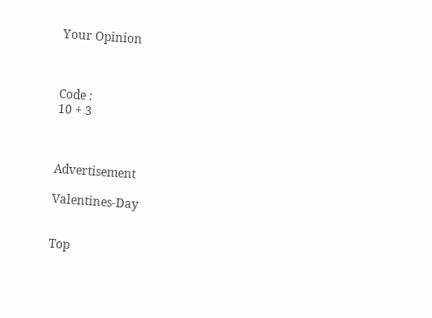Your Opinion



Code :
10 + 3



Advertisement

Valentines-Day


Top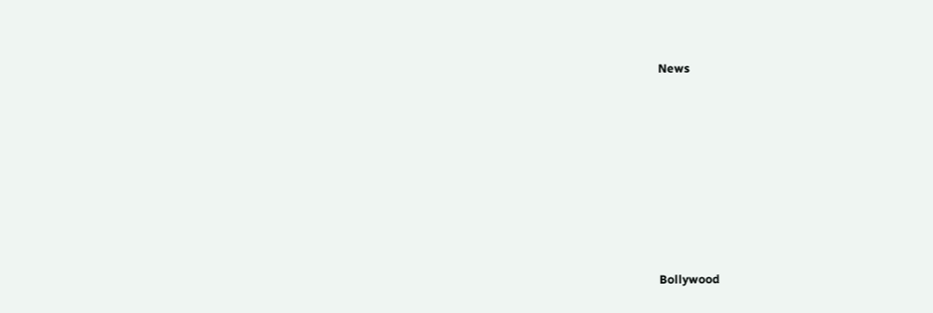News











Bollywood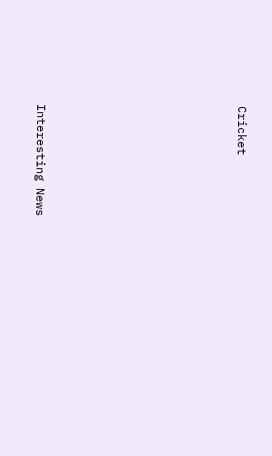Cricket











Interesting News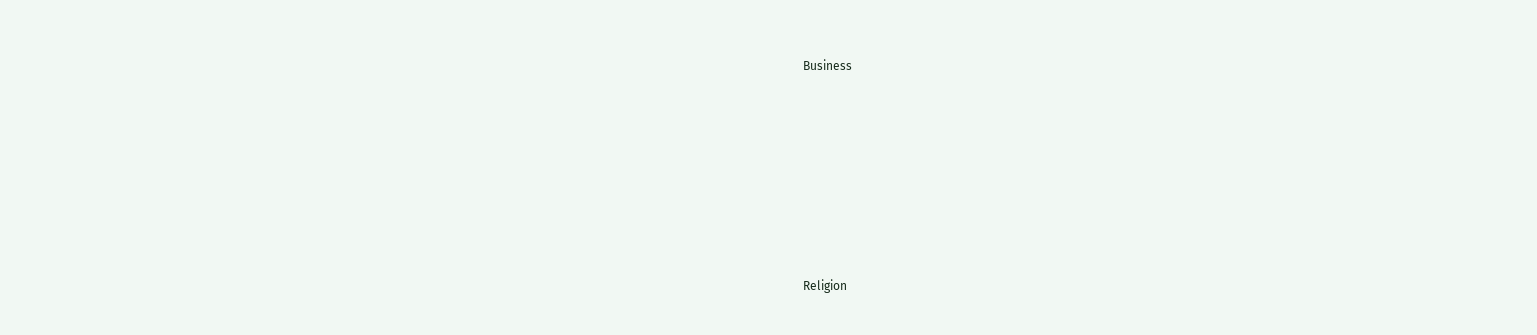Business











Religion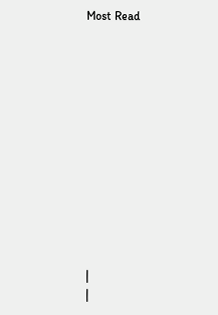Most Read













|
|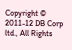Copyright © 2011-12 DB Corp ltd., All Rights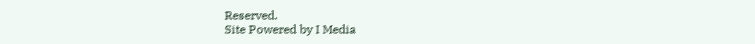Reserved.
Site Powered by I Media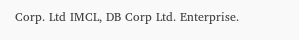Corp. Ltd IMCL, DB Corp Ltd. Enterprise.